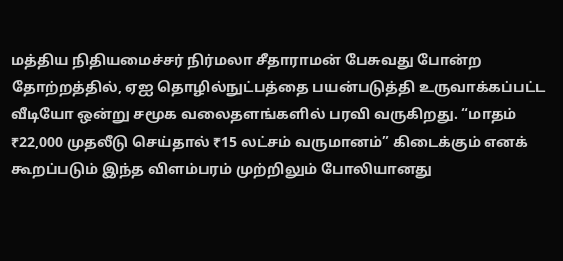மத்திய நிதியமைச்சர் நிர்மலா சீதாராமன் பேசுவது போன்ற தோற்றத்தில், ஏஐ தொழில்நுட்பத்தை பயன்படுத்தி உருவாக்கப்பட்ட வீடியோ ஒன்று சமூக வலைதளங்களில் பரவி வருகிறது. “மாதம் ₹22,000 முதலீடு செய்தால் ₹15 லட்சம் வருமானம்” கிடைக்கும் எனக் கூறப்படும் இந்த விளம்பரம் முற்றிலும் போலியானது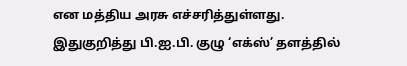என மத்திய அரசு எச்சரித்துள்ளது.
இதுகுறித்து பி.ஐ.பி. குழு ‘எக்ஸ்’ தளத்தில்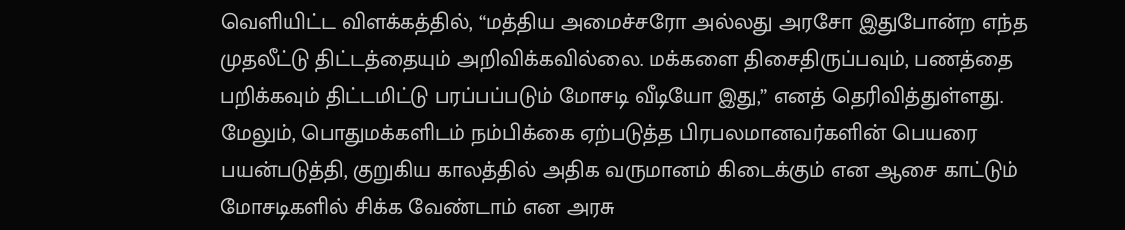வெளியிட்ட விளக்கத்தில், “மத்திய அமைச்சரோ அல்லது அரசோ இதுபோன்ற எந்த முதலீட்டு திட்டத்தையும் அறிவிக்கவில்லை. மக்களை திசைதிருப்பவும், பணத்தை பறிக்கவும் திட்டமிட்டு பரப்பப்படும் மோசடி வீடியோ இது,” எனத் தெரிவித்துள்ளது.
மேலும், பொதுமக்களிடம் நம்பிக்கை ஏற்படுத்த பிரபலமானவர்களின் பெயரை பயன்படுத்தி, குறுகிய காலத்தில் அதிக வருமானம் கிடைக்கும் என ஆசை காட்டும் மோசடிகளில் சிக்க வேண்டாம் என அரசு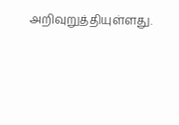அறிவுறுத்தியுள்ளது.